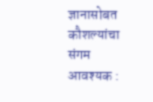ज्ञानासोबत कौशल्यांचा संगम आवश्यक :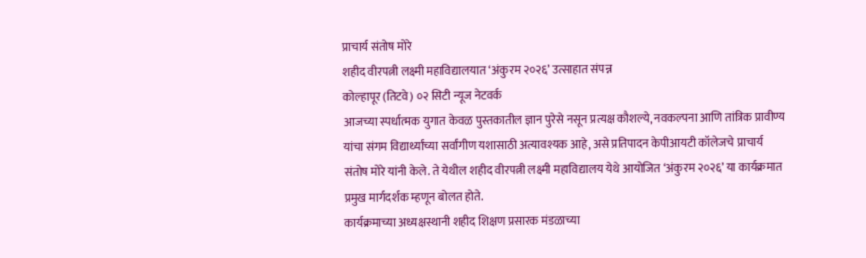प्राचार्य संतोष मोरे
शहीद वीरपत्नी लक्ष्मी महाविद्यालयात ‘अंकुरम २०२६’ उत्साहात संपन्न
कोल्हापूर (तिटवे) ०२ सिटी न्यूज नेटवर्क
आजच्या स्पर्धात्मक युगात केवळ पुस्तकातील ज्ञान पुरेसे नसून प्रत्यक्ष कौशल्ये, नवकल्पना आणि तांत्रिक प्रावीण्य यांचा संगम विद्यार्थ्यांच्या सर्वांगीण यशासाठी अत्यावश्यक आहे, असे प्रतिपादन केपीआयटी कॉलेजचे प्राचार्य संतोष मोरे यांनी केले. ते येथील शहीद वीरपत्नी लक्ष्मी महाविद्यालय येथे आयोजित ‘अंकुरम २०२६’ या कार्यक्रमात प्रमुख मार्गदर्शक म्हणून बोलत होते.
कार्यक्रमाच्या अध्यक्षस्थानी शहीद शिक्षण प्रसारक मंडळाच्या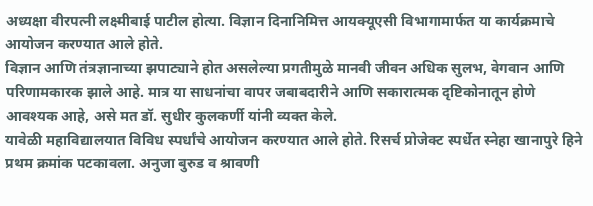अध्यक्षा वीरपत्नी लक्ष्मीबाई पाटील होत्या. विज्ञान दिनानिमित्त आयक्यूएसी विभागामार्फत या कार्यक्रमाचे आयोजन करण्यात आले होते.
विज्ञान आणि तंत्रज्ञानाच्या झपाट्याने होत असलेल्या प्रगतीमुळे मानवी जीवन अधिक सुलभ, वेगवान आणि परिणामकारक झाले आहे. मात्र या साधनांचा वापर जबाबदारीने आणि सकारात्मक दृष्टिकोनातून होणे आवश्यक आहे, असे मत डॉ. सुधीर कुलकर्णी यांनी व्यक्त केले.
यावेळी महाविद्यालयात विविध स्पर्धांचे आयोजन करण्यात आले होते. रिसर्च प्रोजेक्ट स्पर्धेत स्नेहा खानापुरे हिने प्रथम क्रमांक पटकावला. अनुजा बुरुड व श्रावणी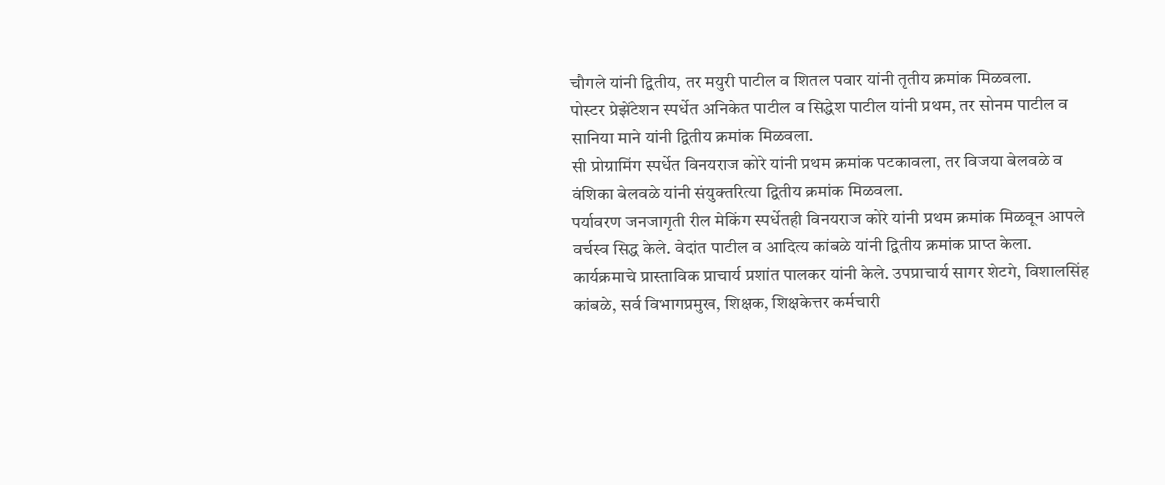चौगले यांनी द्वितीय, तर मयुरी पाटील व शितल पवार यांनी तृतीय क्रमांक मिळवला.
पोस्टर प्रेझेंटेशन स्पर्धेत अनिकेत पाटील व सिद्धेश पाटील यांनी प्रथम, तर सोनम पाटील व सानिया माने यांनी द्वितीय क्रमांक मिळवला.
सी प्रोग्रामिंग स्पर्धेत विनयराज कोरे यांनी प्रथम क्रमांक पटकावला, तर विजया बेलवळे व वंशिका बेलवळे यांनी संयुक्तरित्या द्वितीय क्रमांक मिळवला.
पर्यावरण जनजागृती रील मेकिंग स्पर्धेतही विनयराज कोरे यांनी प्रथम क्रमांक मिळवून आपले वर्चस्व सिद्ध केले. वेदांत पाटील व आदित्य कांबळे यांनी द्वितीय क्रमांक प्राप्त केला.
कार्यक्रमाचे प्रास्ताविक प्राचार्य प्रशांत पालकर यांनी केले. उपप्राचार्य सागर शेटगे, विशालसिंह कांबळे, सर्व विभागप्रमुख, शिक्षक, शिक्षकेत्तर कर्मचारी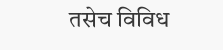तसेच विविध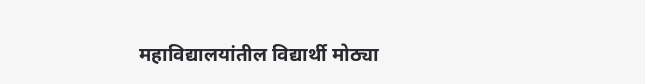महाविद्यालयांतील विद्यार्थी मोठ्या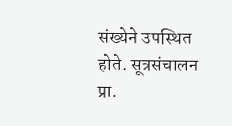संख्येने उपस्थित होते. सूत्रसंचालन प्रा.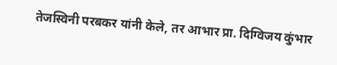तेजस्विनी परबकर यांनी केले, तर आभार प्रा. दिग्विजय कुंभार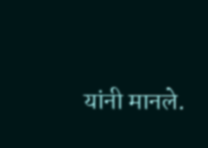यांनी मानले.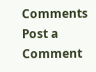Comments
Post a Comment